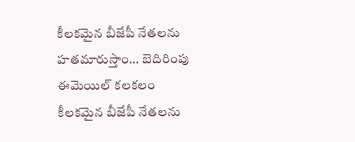కీలకమైన బీజేపీ నేతలను హతమారుస్తాం… బెదిరింపు ఈమెయిల్ కలకలం
కీలకమైన బీజేపీ నేతలను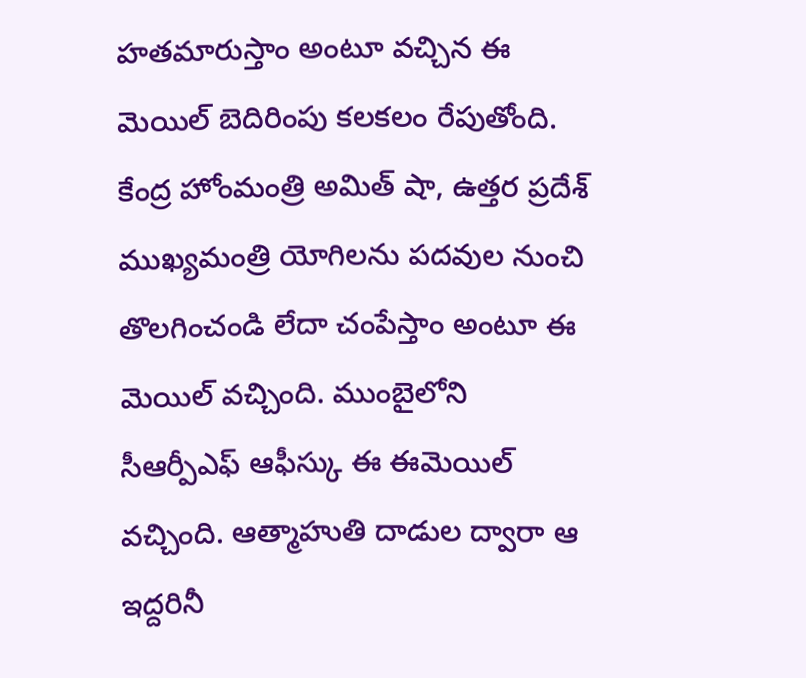హతమారుస్తాం అంటూ వచ్చిన ఈ మెయిల్ బెదిరింపు కలకలం రేపుతోంది. కేంద్ర హోంమంత్రి అమిత్ షా, ఉత్తర ప్రదేశ్ ముఖ్యమంత్రి యోగిలను పదవుల నుంచి తొలగించండి లేదా చంపేస్తాం అంటూ ఈ మెయిల్ వచ్చింది. ముంబైలోని సీఆర్పీఎఫ్ ఆఫీస్కు ఈ ఈమెయిల్ వచ్చింది. ఆత్మాహుతి దాడుల ద్వారా ఆ ఇద్దరినీ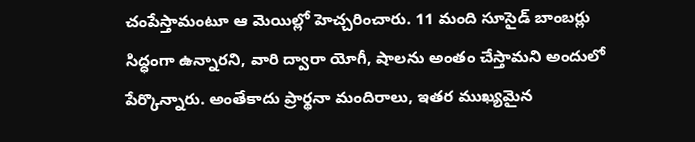చంపేస్తామంటూ ఆ మెయిల్లో హెచ్చరించారు. 11 మంది సూసైడ్ బాంబర్లు సిద్ధంగా ఉన్నారని, వారి ద్వారా యోగీ, షాలను అంతం చేస్తామని అందులో పేర్కొన్నారు. అంతేకాదు ప్రార్థనా మందిరాలు, ఇతర ముఖ్యమైన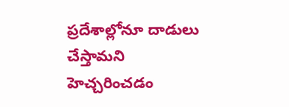ప్రదేశాల్లోనూ దాడులు చేస్తామని హెచ్చరించడం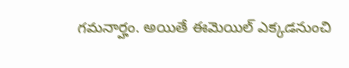గమనార్హం. అయితే ఈమెయిల్ ఎక్కడనుంచి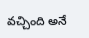వచ్చింది అనే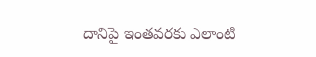దానిపై ఇంతవరకు ఎలాంటి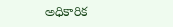అధికారిక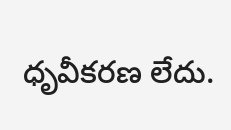ధృవీకరణ లేదు.